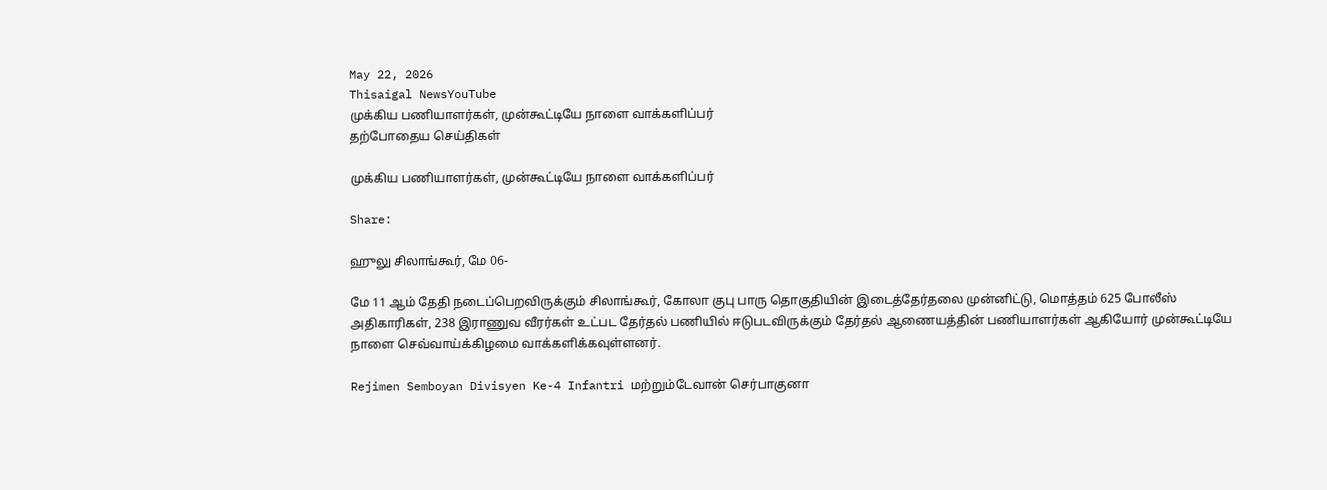May 22, 2026
Thisaigal NewsYouTube
முக்கிய பணியாளர்கள், முன்கூட்டியே நாளை வாக்களிப்பர்
தற்போதைய செய்திகள்

முக்கிய பணியாளர்கள், முன்கூட்டியே நாளை வாக்களிப்பர்

Share:

ஹுலு சிலாங்கூர், மே 06-

மே 11 ஆம் தேதி நடைப்பெறவிருக்கும் சிலாங்கூர், கோலா குபு பாரு தொகுதியின் இடைத்தேர்தலை முன்னிட்டு, மொத்தம் 625 போலீஸ் அதிகாரிகள், 238 இராணுவ வீரர்கள் உட்பட தேர்தல் பணியில் ஈடுபடவிருக்கும் தேர்தல் ஆணையத்தின் பணியாளர்கள் ஆகியோர் முன்கூட்டியே நாளை செவ்வாய்க்கிழமை வாக்களிக்கவுள்ளனர்.

Rejimen Semboyan Divisyen Ke-4 Infantri மற்றும்டேவான் செர்பாகுனா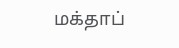மக்தாப்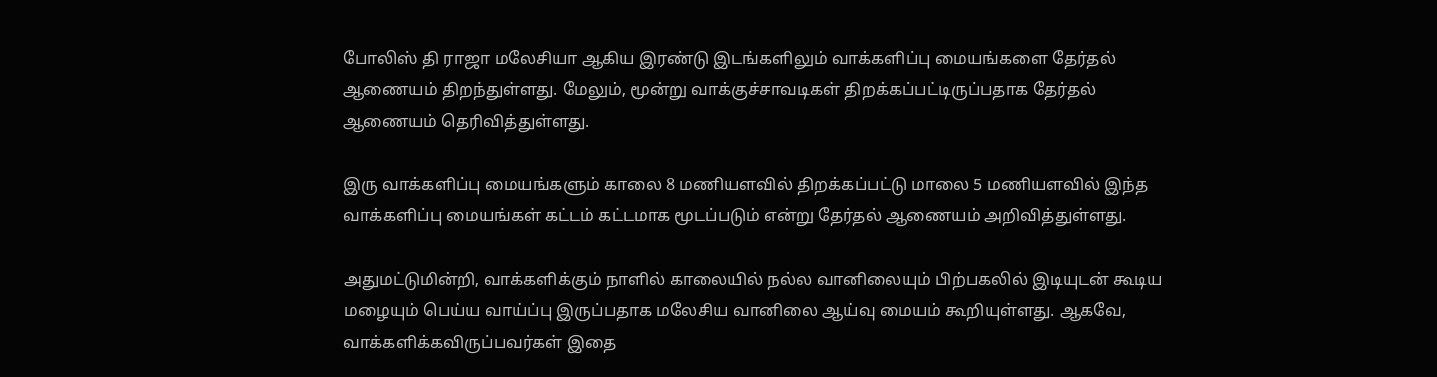போலிஸ் தி ராஜா மலேசியா ஆகிய இரண்டு இடங்களிலும் வாக்களிப்பு மையங்களை தேர்தல் ஆணையம் திறந்துள்ளது. மேலும், மூன்று வாக்குச்சாவடிகள் திறக்கப்பட்டிருப்பதாக தேர்தல் ஆணையம் தெரிவித்துள்ளது.

இரு வாக்களிப்பு மையங்களும் காலை 8 மணியளவில் திறக்கப்பட்டு மாலை 5 மணியளவில் இந்த வாக்களிப்பு மையங்கள் கட்டம் கட்டமாக மூடப்படும் என்று தேர்தல் ஆணையம் அறிவித்துள்ளது.

அதுமட்டுமின்றி, வாக்களிக்கும் நாளில் காலையில் நல்ல வானிலையும் பிற்பகலில் இடியுடன் கூடிய மழையும் பெய்ய வாய்ப்பு இருப்பதாக மலேசிய வானிலை ஆய்வு மையம் கூறியுள்ளது. ஆகவே, வாக்களிக்கவிருப்பவர்கள் இதை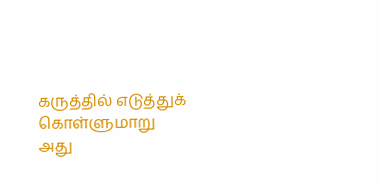கருத்தில் எடுத்துக் கொள்ளுமாறு அது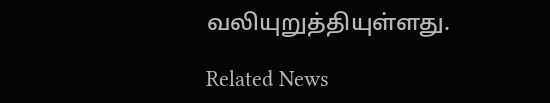வலியுறுத்தியுள்ளது.

Related News